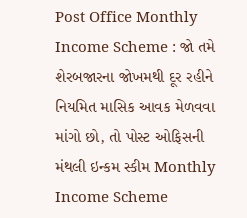Post Office Monthly Income Scheme : જો તમે શેરબજારના જોખમથી દૂર રહીને નિયમિત માસિક આવક મેળવવા માંગો છો, તો પોસ્ટ ઓફિસની મંથલી ઇન્કમ સ્કીમ Monthly Income Scheme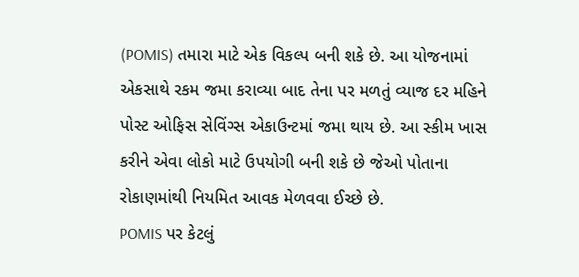(POMIS) તમારા માટે એક વિકલ્પ બની શકે છે. આ યોજનામાં એકસાથે રકમ જમા કરાવ્યા બાદ તેના પર મળતું વ્યાજ દર મહિને પોસ્ટ ઓફિસ સેવિંગ્સ એકાઉન્ટમાં જમા થાય છે. આ સ્કીમ ખાસ કરીને એવા લોકો માટે ઉપયોગી બની શકે છે જેઓ પોતાના રોકાણમાંથી નિયમિત આવક મેળવવા ઈચ્છે છે.
POMIS પર કેટલું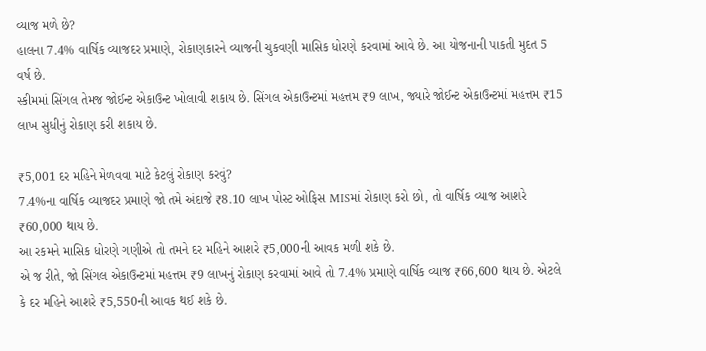વ્યાજ મળે છે?
હાલના 7.4% વાર્ષિક વ્યાજદર પ્રમાણે, રોકાણકારને વ્યાજની ચુકવણી માસિક ધોરણે કરવામાં આવે છે. આ યોજનાની પાકતી મુદત 5 વર્ષ છે.
સ્કીમમાં સિંગલ તેમજ જોઈન્ટ એકાઉન્ટ ખોલાવી શકાય છે. સિંગલ એકાઉન્ટમાં મહત્તમ ₹9 લાખ, જ્યારે જોઈન્ટ એકાઉન્ટમાં મહત્તમ ₹15 લાખ સુધીનું રોકાણ કરી શકાય છે.

₹5,001 દર મહિને મેળવવા માટે કેટલું રોકાણ કરવું?
7.4%ના વાર્ષિક વ્યાજદર પ્રમાણે જો તમે અંદાજે ₹8.10 લાખ પોસ્ટ ઓફિસ MISમાં રોકાણ કરો છો, તો વાર્ષિક વ્યાજ આશરે ₹60,000 થાય છે.
આ રકમને માસિક ધોરણે ગણીએ તો તમને દર મહિને આશરે ₹5,000ની આવક મળી શકે છે.
એ જ રીતે, જો સિંગલ એકાઉન્ટમાં મહત્તમ ₹9 લાખનું રોકાણ કરવામાં આવે તો 7.4% પ્રમાણે વાર્ષિક વ્યાજ ₹66,600 થાય છે. એટલે કે દર મહિને આશરે ₹5,550ની આવક થઈ શકે છે.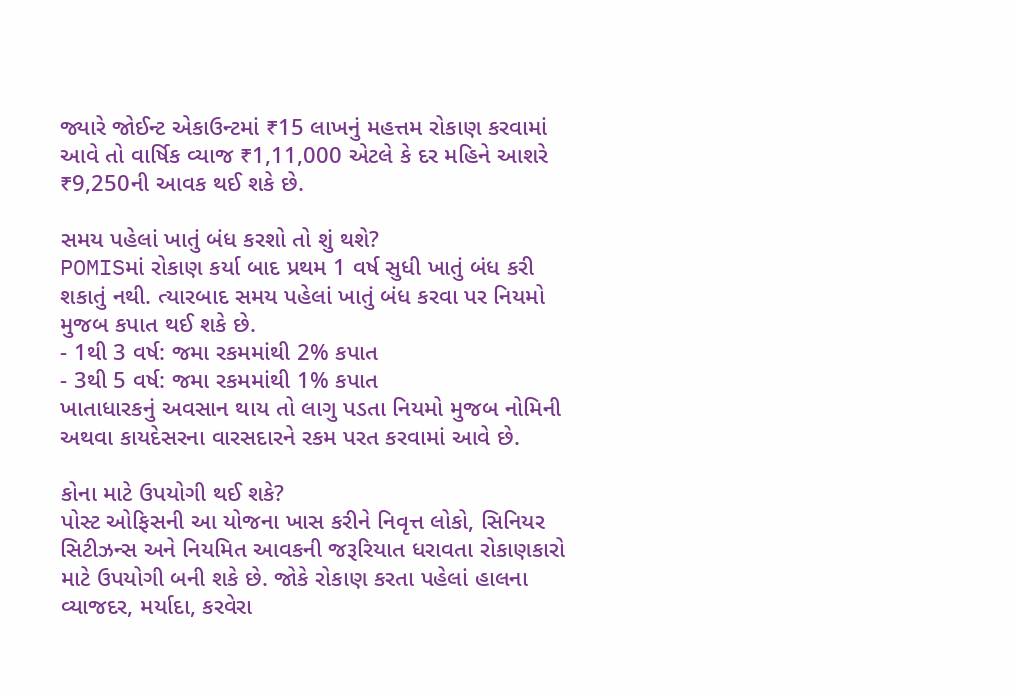જ્યારે જોઈન્ટ એકાઉન્ટમાં ₹15 લાખનું મહત્તમ રોકાણ કરવામાં આવે તો વાર્ષિક વ્યાજ ₹1,11,000 એટલે કે દર મહિને આશરે ₹9,250ની આવક થઈ શકે છે.

સમય પહેલાં ખાતું બંધ કરશો તો શું થશે?
POMISમાં રોકાણ કર્યા બાદ પ્રથમ 1 વર્ષ સુધી ખાતું બંધ કરી શકાતું નથી. ત્યારબાદ સમય પહેલાં ખાતું બંધ કરવા પર નિયમો મુજબ કપાત થઈ શકે છે.
- 1થી 3 વર્ષ: જમા રકમમાંથી 2% કપાત
- 3થી 5 વર્ષ: જમા રકમમાંથી 1% કપાત
ખાતાધારકનું અવસાન થાય તો લાગુ પડતા નિયમો મુજબ નોમિની અથવા કાયદેસરના વારસદારને રકમ પરત કરવામાં આવે છે.

કોના માટે ઉપયોગી થઈ શકે?
પોસ્ટ ઓફિસની આ યોજના ખાસ કરીને નિવૃત્ત લોકો, સિનિયર સિટીઝન્સ અને નિયમિત આવકની જરૂરિયાત ધરાવતા રોકાણકારો માટે ઉપયોગી બની શકે છે. જોકે રોકાણ કરતા પહેલાં હાલના વ્યાજદર, મર્યાદા, કરવેરા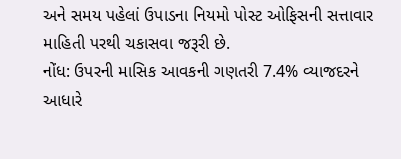અને સમય પહેલાં ઉપાડના નિયમો પોસ્ટ ઓફિસની સત્તાવાર માહિતી પરથી ચકાસવા જરૂરી છે.
નોંધ: ઉપરની માસિક આવકની ગણતરી 7.4% વ્યાજદરને આધારે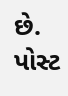છે. પોસ્ટ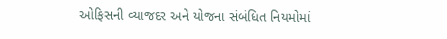ઓફિસની વ્યાજદર અને યોજના સંબંધિત નિયમોમાં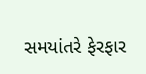સમયાંતરે ફેરફાર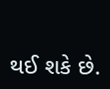થઈ શકે છે.